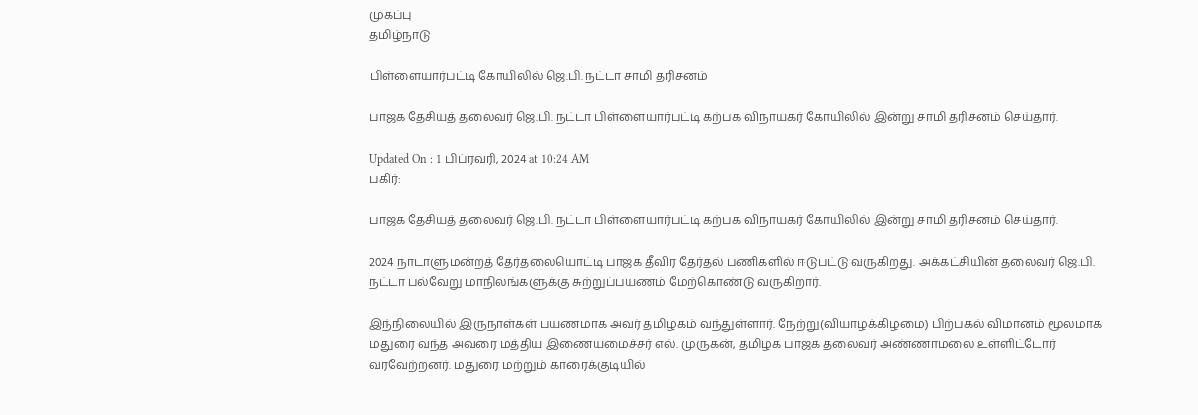முகப்பு
தமிழ்நாடு

பிள்ளையார்பட்டி கோயிலில் ஜெ.பி. நட்டா சாமி தரிசனம்

பாஜக தேசியத் தலைவர் ஜெ.பி. நட்டா பிள்ளையார்பட்டி கற்பக விநாயகர் கோயிலில் இன்று சாமி தரிசனம் செய்தார்.

Updated On : 1 பிப்ரவரி, 2024 at 10:24 AM
பகிர்:

பாஜக தேசியத் தலைவர் ஜெ.பி. நட்டா பிள்ளையார்பட்டி கற்பக விநாயகர் கோயிலில் இன்று சாமி தரிசனம் செய்தார்.

2024 நாடாளுமன்றத் தேர்தலையொட்டி பாஜக தீவிர தேர்தல் பணிகளில் ஈடுபட்டு வருகிறது. அக்கட்சியின் தலைவர் ஜெ.பி. நட்டா பல்வேறு மாநிலங்களுக்கு சுற்றுப்பயணம் மேற்கொண்டு வருகிறார்.

இந்நிலையில் இருநாள்கள் பயணமாக அவர் தமிழகம் வந்துள்ளார். நேற்று(வியாழக்கிழமை) பிற்பகல் விமானம் மூலமாக மதுரை வந்த அவரை மத்திய இணையமைச்சர் எல். முருகன், தமிழக பாஜக தலைவர் அண்ணாமலை உள்ளிட்டோர் வரவேற்றனர். மதுரை மற்றும் காரைக்குடியில்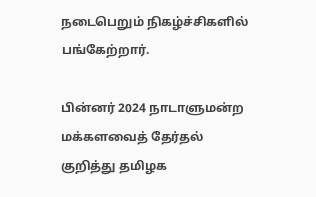நடைபெறும் நிகழ்ச்சிகளில் பங்கேற்றார்.

பின்னர் 2024 நாடாளுமன்ற மக்களவைத் தேர்தல் குறித்து தமிழக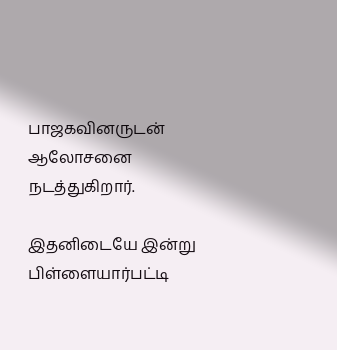பாஜகவினருடன் ஆலோசனை நடத்துகிறார்.

இதனிடையே இன்று பிள்ளையார்பட்டி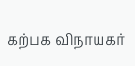கற்பக விநாயகர்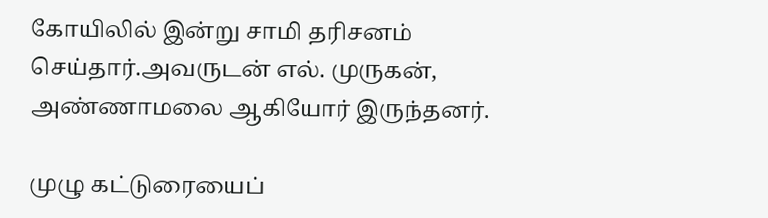கோயிலில் இன்று சாமி தரிசனம் செய்தார்.அவருடன் எல். முருகன், அண்ணாமலை ஆகியோர் இருந்தனர்.

முழு கட்டுரையைப்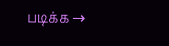படிக்க →